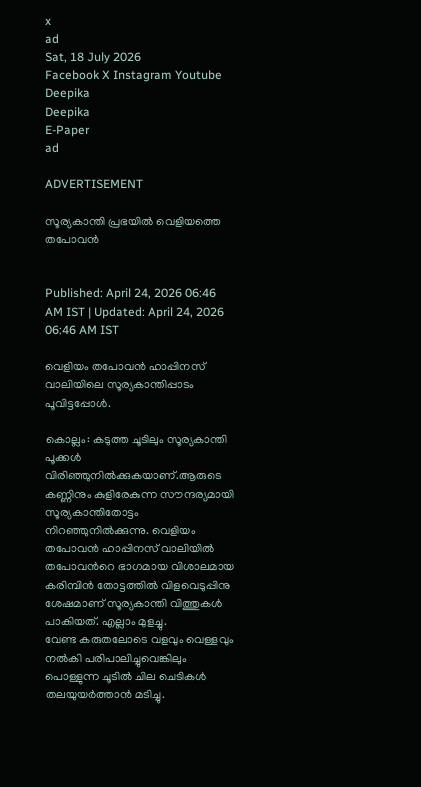x
ad
Sat, 18 July 2026
Facebook X Instagram Youtube
Deepika
Deepika
E-Paper
ad

ADVERTISEMENT

സൂര്യകാന്തി പ്രഭയിൽ വെളിയത്തെ തപോവൻ


Published: April 24, 2026 06:46 AM IST | Updated: April 24, 2026 06:46 AM IST

വെളിയം തപോവൻ ഹാപ്പിനസ് വാലിയിലെ സൂര്യകാന്തിപ്പാടം പൂവിട്ടപ്പോൾ.

കൊല്ലം: കടുത്ത ചൂടിലും സൂര്യകാന്തി പൂക്കൾ വിരിഞ്ഞുനിൽക്കുകയാണ്.ആരുടെ കണ്ണിനും കുളിരേകുന്ന സൗന്ദര്യമായി സൂര‍്യകാന്തിതോട്ടം നിറഞ്ഞുനിൽക്കുന്നു. വെളിയം തപോവൻ ഹാപ്പിനസ് വാലിയിൽ തപോവന്‍റെ ഭാഗമായ വിശാലമായ കരിമ്പിൻ തോട്ടത്തിൽ വിളവെടുപ്പിനു ശേഷമാണ് സൂര്യകാന്തി വിത്തുകൾ പാകിയത്. എല്ലാം മുളച്ചു.
വേണ്ട കരുതലോടെ വളവും വെള്ളവും നൽകി പരിപാലിച്ചുവെങ്കിലും പൊള്ളുന്ന ചൂടിൽ ചില ചെടികൾ തലയുയർത്താൻ മടിച്ചു.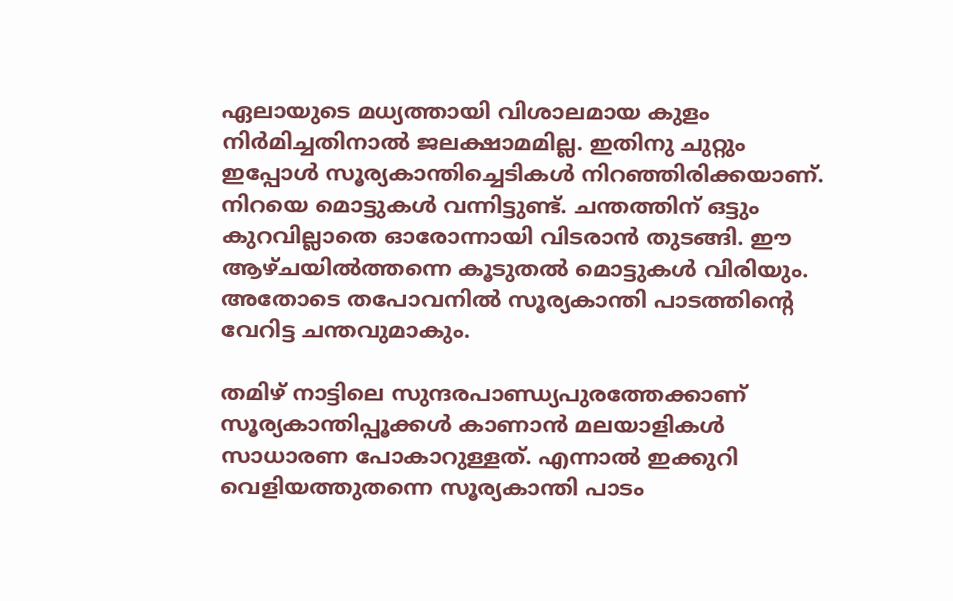ഏലായുടെ മധ്യത്തായി വിശാലമായ കുളം നിർമിച്ചതിനാൽ ജലക്ഷാമമില്ല. ഇതിനു ചുറ്റും ഇപ്പോൾ സൂര്യകാന്തിച്ചെടികൾ നിറഞ്ഞിരിക്കയാണ്. നിറയെ മൊട്ടുകൾ വന്നിട്ടുണ്ട്. ചന്തത്തിന് ഒട്ടും കുറവില്ലാതെ ഓരോന്നായി വിടരാൻ തുടങ്ങി. ഈ ആഴ്ചയിൽത്തന്നെ കൂടുതൽ മൊട്ടുകൾ വിരിയും. അതോടെ തപോവനിൽ സൂര്യകാന്തി പാടത്തിന്‍റെ വേറിട്ട ചന്തവുമാകും.

തമിഴ് നാട്ടിലെ സുന്ദരപാണ്ഡ്യപുരത്തേക്കാണ് സൂര്യകാന്തിപ്പൂക്കൾ കാണാൻ മലയാളികൾ സാധാരണ പോകാറുള്ളത്. എന്നാൽ ഇക്കുറി വെളിയത്തുതന്നെ സൂര്യകാന്തി പാടം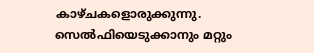കാഴ്ചകളൊരുക്കുന്നു. സെൽഫിയെടുക്കാനും മറ്റും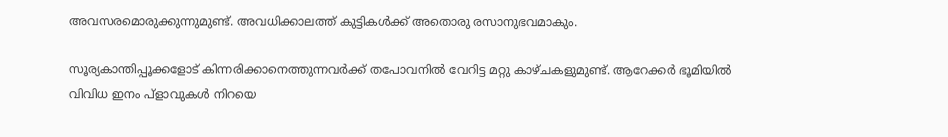അവസരമൊരുക്കുന്നുമുണ്ട്. അവധിക്കാലത്ത് കുട്ടികൾക്ക് അതൊരു രസാനുഭവമാകും.

സൂര്യകാന്തിപ്പൂക്കളോട് കിന്നരിക്കാനെത്തുന്നവർക്ക് തപോവനിൽ വേറിട്ട മറ്റു കാഴ്ചകളുമുണ്ട്. ആറേക്കർ ഭൂമിയിൽ വിവിധ ഇനം പ്ളാവുകൾ നിറയെ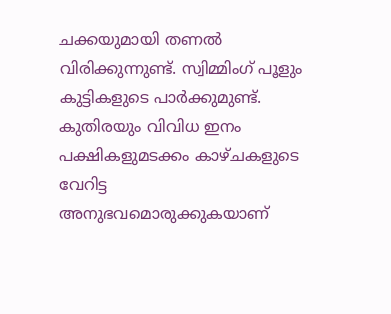ചക്കയുമായി തണൽ വിരിക്കുന്നുണ്ട്. സ്വിമ്മിംഗ് പൂളും കുട്ടികളുടെ പാർക്കുമുണ്ട്. കുതിരയും വിവിധ ഇനം പക്ഷികളുമടക്കം കാഴ്ചകളുടെ വേറിട്ട അനുഭവമൊരുക്കുകയാണ്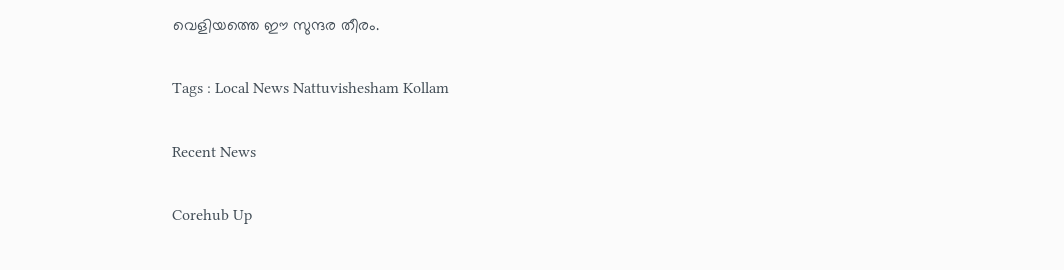വെളിയത്തെ ഈ സുന്ദര തീരം.

Tags : Local News Nattuvishesham Kollam

Recent News

Corehub Up